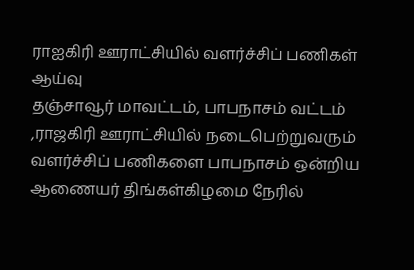ராஐகிரி ஊராட்சியில் வளர்ச்சிப் பணிகள் ஆய்வு
தஞ்சாவூர் மாவட்டம், பாபநாசம் வட்டம் ,ராஜகிரி ஊராட்சியில் நடைபெற்றுவரும் வளர்ச்சிப் பணிகளை பாபநாசம் ஒன்றிய ஆணையர் திங்கள்கிழமை நேரில்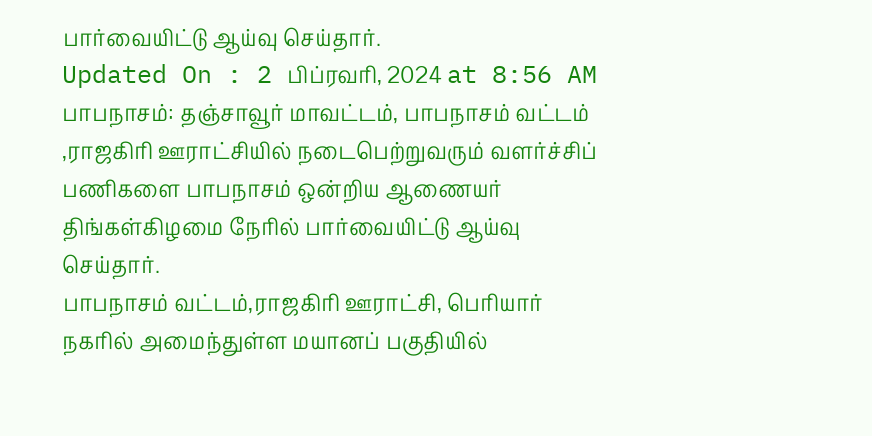பார்வையிட்டு ஆய்வு செய்தார்.
Updated On : 2 பிப்ரவரி, 2024 at 8:56 AM
பாபநாசம்: தஞ்சாவூர் மாவட்டம், பாபநாசம் வட்டம் ,ராஜகிரி ஊராட்சியில் நடைபெற்றுவரும் வளர்ச்சிப் பணிகளை பாபநாசம் ஒன்றிய ஆணையர் திங்கள்கிழமை நேரில் பார்வையிட்டு ஆய்வு செய்தார்.
பாபநாசம் வட்டம்,ராஜகிரி ஊராட்சி, பெரியார் நகரில் அமைந்துள்ள மயானப் பகுதியில்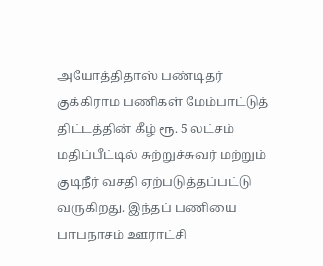அயோத்திதாஸ் பண்டிதர் குக்கிராம பணிகள் மேம்பாட்டுத் திட்டத்தின் கீழ் ரூ. 5 லட்சம் மதிப்பீட்டில் சுற்றுச்சுவர் மற்றும் குடிநீர் வசதி ஏற்படுத்தப்பட்டு வருகிறது. இந்தப் பணியை பாபநாசம் ஊராட்சி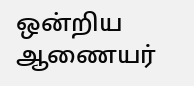ஒன்றிய ஆணையர்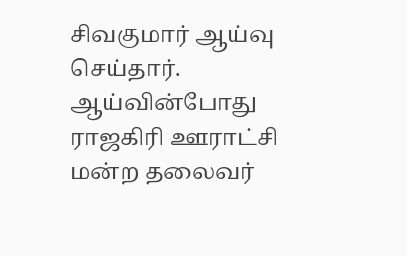சிவகுமார் ஆய்வு செய்தார். ஆய்வின்போது ராஜகிரி ஊராட்சி மன்ற தலைவர்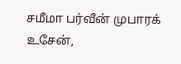சமீமா பர்வீன் முபாரக் உசேன்,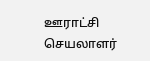ஊராட்சி செயலாளர்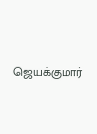ஜெயக்குமார்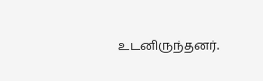உடனிருந்தனர்.